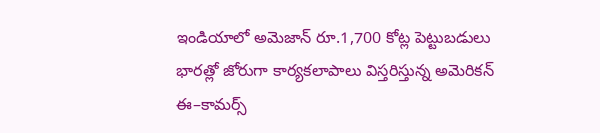ఇండియాలో అమెజాన్ రూ.1,700 కోట్ల పెట్టుబడులు
భారత్లో జోరుగా కార్యకలాపాలు విస్తరిస్తున్న అమెరికన్ ఈ–కామర్స్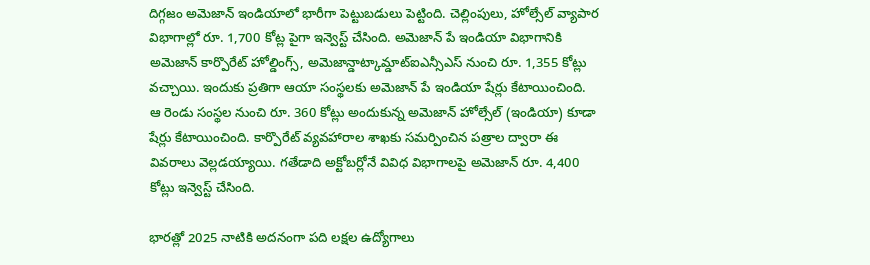దిగ్గజం అమెజాన్ ఇండియాలో భారీగా పెట్టుబడులు పెట్టింది. చెల్లింపులు, హోల్సేల్ వ్యాపార విభాగాల్లో రూ. 1,700 కోట్ల పైగా ఇన్వెస్ట్ చేసింది. అమెజాన్ పే ఇండియా విభాగానికి అమెజాన్ కార్పొరేట్ హోల్డింగ్స్, అమెజాన్డాట్కామ్డాట్ఐఎన్సీఎస్ నుంచి రూ. 1,355 కోట్లు వచ్చాయి. ఇందుకు ప్రతిగా ఆయా సంస్థలకు అమెజాన్ పే ఇండియా షేర్లు కేటాయించింది. ఆ రెండు సంస్థల నుంచి రూ. 360 కోట్లు అందుకున్న అమెజాన్ హోల్సేల్ (ఇండియా) కూడా షేర్లు కేటాయించింది. కార్పొరేట్ వ్యవహారాల శాఖకు సమర్పించిన పత్రాల ద్వారా ఈ వివరాలు వెల్లడయ్యాయి. గతేడాది అక్టోబర్లోనే వివిధ విభాగాలపై అమెజాన్ రూ. 4,400 కోట్లు ఇన్వెస్ట్ చేసింది.

భారత్లో 2025 నాటికి అదనంగా పది లక్షల ఉద్యోగాలు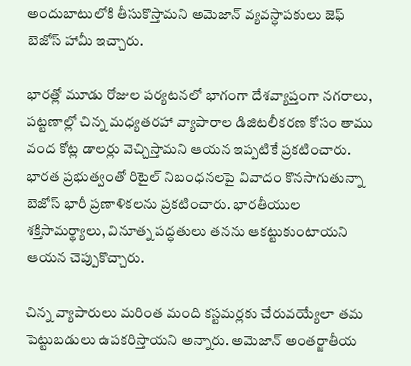అందుబాటులోకి తీసుకొస్తామని అమెజాన్ వ్యవస్ధాపకులు జెఫ్ బెజోస్ హామీ ఇచ్చారు.

భారత్లో మూడు రోజుల పర్యటనలో భాగంగా దేశవ్యాప్తంగా నగరాలు, పట్టణాల్లో చిన్న మధ్యతరహా వ్యాపారాల డిజిటలీకరణ కోసం తాము వంద కోట్ల డాలర్లు వెచ్చిస్తామని ఆయన ఇప్పటికే ప్రకటించారు. భారత ప్రభుత్వంతో రిటైల్ నిబంధనలపై వివాదం కొనసాగుతున్నా బెజోస్ భారీ ప్రణాళికలను ప్రకటించారు. భారతీయుల శక్తిసామర్థ్యాలు, వినూత్న పద్ధతులు తనను ఆకట్టుకుంటాయని ఆయన చెప్పుకొచ్చారు.

చిన్న వ్యాపారులు మరింత మంది కస్టమర్లకు చేరువయ్యేలా తమ పెట్టుబడులు ఉపకరిస్తాయని అన్నారు. అమెజాన్ అంతర్జాతీయ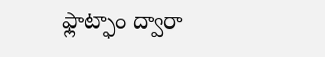ఫ్లాట్ఫాం ద్వారా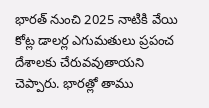భారత్ నుంచి 2025 నాటికి వేయి కోట్ల డాలర్ల ఎగుమతులు ప్రపంచ దేశాలకు చేరువవుతాయని చెప్పారు. భారత్లో తాము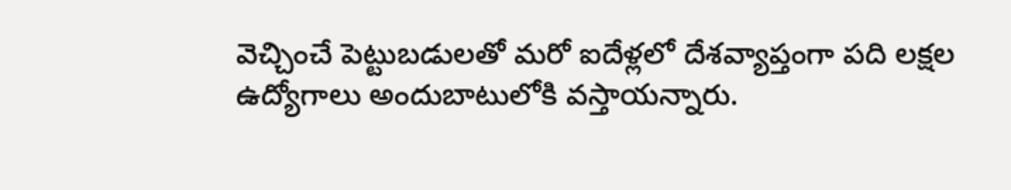వెచ్చించే పెట్టుబడులతో మరో ఐదేళ్లలో దేశవ్యాప్తంగా పది లక్షల ఉద్యోగాలు అందుబాటులోకి వస్తాయన్నారు.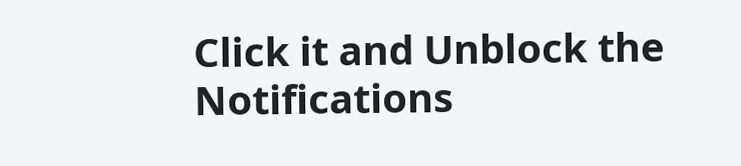Click it and Unblock the Notifications